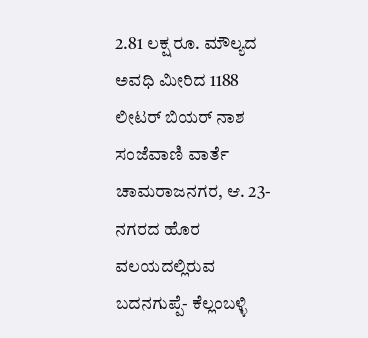2.81 ಲಕ್ಷ ರೂ. ಮೌಲ್ಯದ ಅವಧಿ ಮೀರಿದ 1188 ಲೀಟರ್ ಬಿಯರ್ ನಾಶ
ಸಂಜೆವಾಣಿ ವಾರ್ತೆ
ಚಾಮರಾಜನಗರ, ಆ. 23-ನಗರದ ಹೊರ ವಲಯದಲ್ಲಿರುವ ಬದನಗುಪ್ಪೆ- ಕೆಲ್ಲಂಬಳ್ಳಿ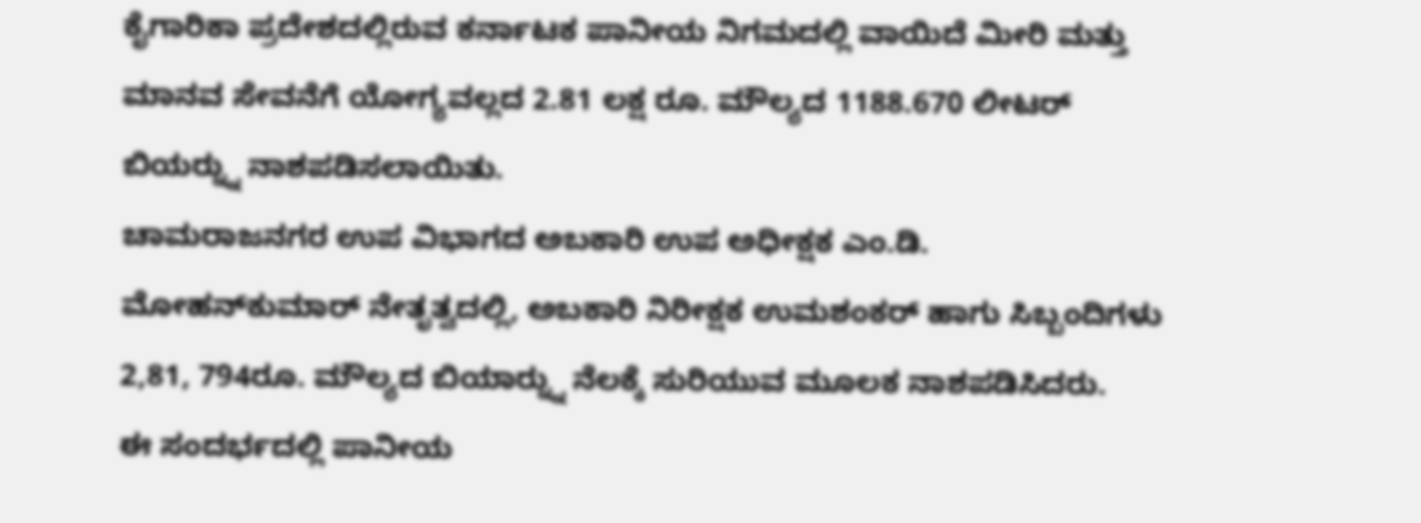ಕೈಗಾರಿಕಾ ಪ್ರದೇಶದಲ್ಲಿರುವ ಕರ್ನಾಟಕ ಪಾನೀಯ ನಿಗಮದಲ್ಲಿ ವಾಯಿದೆ ಮೀರಿ ಮತ್ತು ಮಾನವ ಸೇವನೆಗೆ ಯೋಗ್ಯವಲ್ಲದ 2.81 ಲಕ್ಷ ರೂ. ಮೌಲ್ಯದ 1188.670 ಲೀಟರ್ ಬಿಯರ್‍ನ್ನು ನಾಶಪಡಿಸಲಾಯಿತು.
ಚಾಮರಾಜನಗರ ಉಪ ವಿಭಾಗದ ಅಬಕಾರಿ ಉಪ ಅಧೀಕ್ಷಕ ಎಂ.ಡಿ. ಮೋಹನ್‍ಕುಮಾರ್ ನೇತೃತ್ವದಲ್ಲಿ, ಅಬಕಾರಿ ನಿರೀಕ್ಷಕ ಉಮಶಂಕರ್ ಹಾಗು ಸಿಬ್ಬಂದಿಗಳು 2,81, 794ರೂ. ಮೌಲ್ಯದ ಬಿಯಾರ್‍ನ್ನು ನೆಲಕ್ಕೆ ಸುರಿಯುವ ಮೂಲಕ ನಾಶಪಡಿಸಿದರು.
ಈ ಸಂದರ್ಭದಲ್ಲಿ ಪಾನೀಯ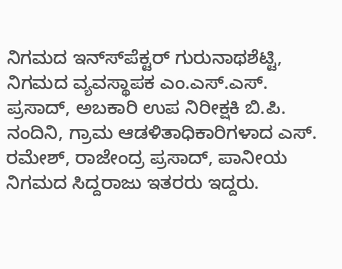ನಿಗಮದ ಇನ್ಸ್‍ಪೆಕ್ಟರ್ ಗುರುನಾಥಶೆಟ್ಟಿ, ನಿಗಮದ ವ್ಯವಸ್ಥಾಪಕ ಎಂ.ಎಸ್.ಎಸ್. ಪ್ರಸಾದ್, ಅಬಕಾರಿ ಉಪ ನಿರೀಕ್ಷಕಿ ಬಿ.ಪಿ. ನಂದಿನಿ, ಗ್ರಾಮ ಆಡಳಿತಾಧಿಕಾರಿಗಳಾದ ಎಸ್. ರಮೇಶ್, ರಾಜೇಂದ್ರ ಪ್ರಸಾದ್, ಪಾನೀಯ ನಿಗಮದ ಸಿದ್ದರಾಜು ಇತರರು ಇದ್ದರು.